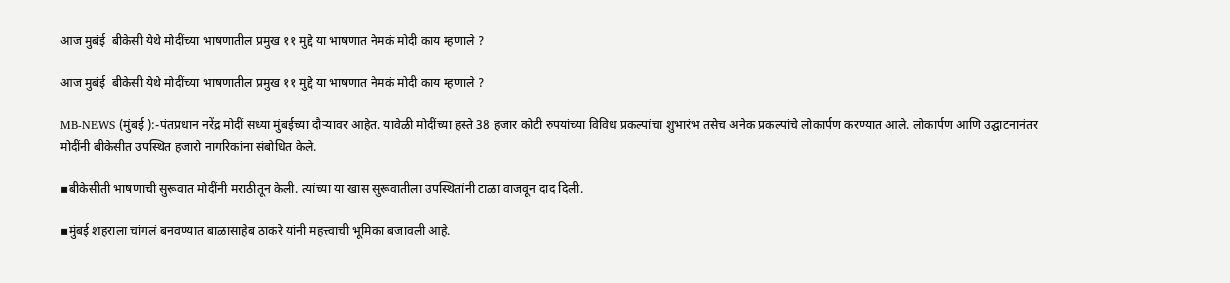आज मुबंई  बीकेसी येथे मोदींच्या भाषणातील प्रमुख ११ मुद्दे या भाषणात नेमकं मोदी काय म्हणाले ?

आज मुबंई  बीकेसी येथे मोदींच्या भाषणातील प्रमुख ११ मुद्दे या भाषणात नेमकं मोदी काय म्हणाले ?

MB-NEWS (मुंबई ):-पंतप्रधान नरेंद्र मोदीं सध्या मुंबईच्या दौऱ्यावर आहेत. यावेळी मोदींच्या हस्ते 38 हजार कोटी रुपयांच्या विविध प्रकल्पांचा शुभारंभ तसेच अनेक प्रकल्पांचे लोकार्पण करण्यात आले. लोकार्पण आणि उद्घाटनानंतर मोदींनी बीकेसीत उपस्थित हजारो नागरिकांना संबोधित केले.

▪बीकेसीती भाषणाची सुरूवात मोदींनी मराठीतून केली. त्यांच्या या खास सुरूवातीला उपस्थितांनी टाळा वाजवून दाद दिली.

▪मुंबई शहराला चांगलं बनवण्यात बाळासाहेब ठाकरे यांनी महत्त्वाची भूमिका बजावली आहे.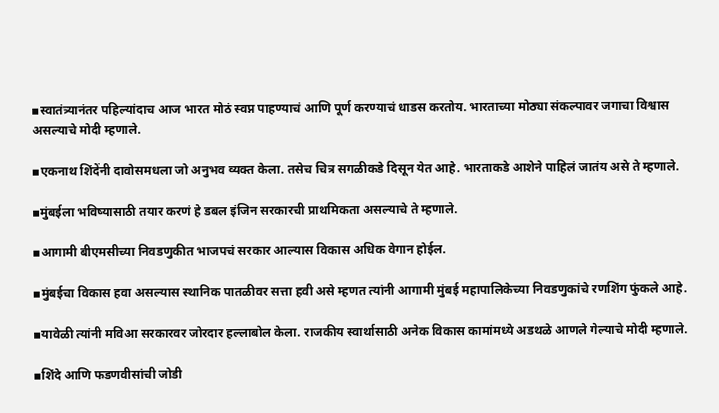▪स्वातंत्र्यानंतर पहिल्यांदाच आज भारत मोठं स्वप्न पाहण्याचं आणि पूर्ण करण्याचं धाडस करतोय. भारताच्या मोठ्या संकल्पावर जगाचा विश्वास असल्याचे मोदी म्हणाले.

▪एकनाथ शिंदेंनी दावोसमधला जो अनुभव व्यक्त केला. तसेच चित्र सगळीकडे दिसून येत आहे. भारताकडे आशेने पाहिलं जातंय असे ते म्हणाले.

▪मुंबईला भविष्यासाठी तयार करणं हे डबल इंजिन सरकारची प्राथमिकता असल्याचे ते म्हणाले.

▪आगामी बीएमसीच्या निवडणुकीत भाजपचं सरकार आल्यास विकास अधिक वेगान होईल.

▪मुंबईचा विकास हवा असल्यास स्थानिक पातळीवर सत्ता हवी असे म्हणत त्यांनी आगामी मुंबई महापालिकेच्या निवडणुकांचे रणशिंग फुंकले आहे.

▪यावेळी त्यांनी मविआ सरकारवर जोरदार हल्लाबोल केला. राजकीय स्वार्थासाठी अनेक विकास कामांमध्ये अडथळे आणले गेल्याचे मोदी म्हणाले.

▪शिंदे आणि फडणवीसांची जोडी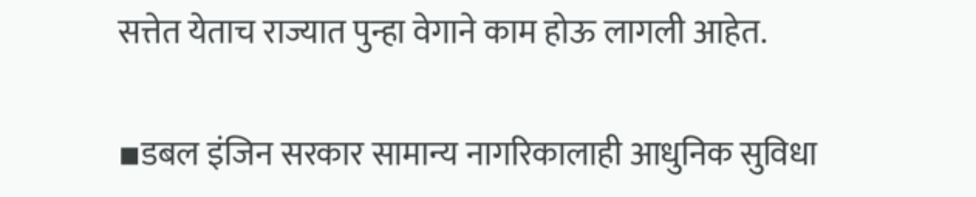सत्तेत येताच राज्यात पुन्हा वेगाने काम होऊ लागली आहेत.

▪डबल इंजिन सरकार सामान्य नागरिकालाही आधुनिक सुविधा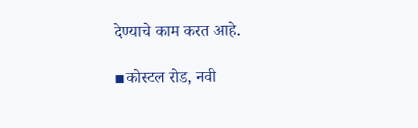देण्याचे काम करत आहे.

▪कोस्टल रोड, नवी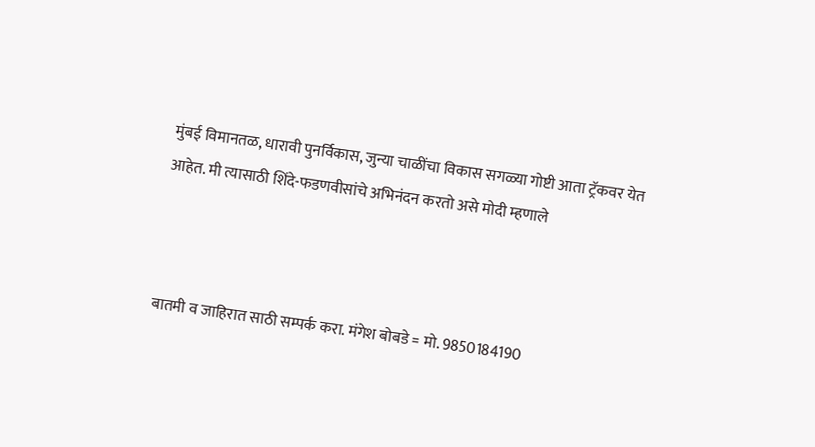मुंबई विमानतळ, धारावी पुनर्विकास, जुन्या चाळींचा विकास सगळ्या गोष्टी आता ट्रॅकवर येत आहेत. मी त्यासाठी शिंदे-फडणवीसांचे अभिनंदन करतो असे मोदी म्हणाले



बातमी व जाहिरात साठी सम्पर्क करा. मंगेश बोबडे = मो. 9850184190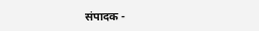संपादक -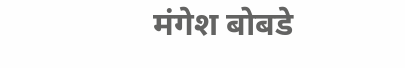मंगेश बोबडे